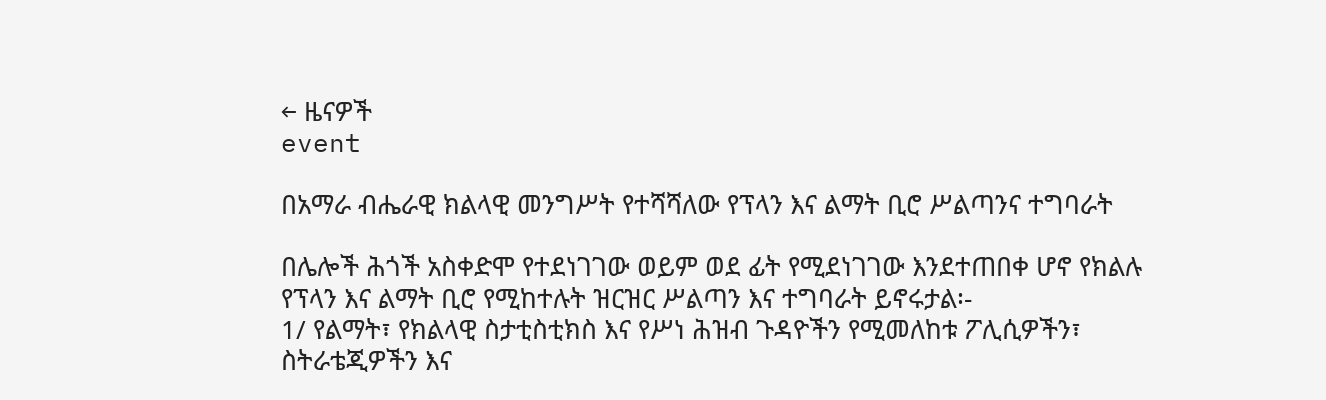← ዜናዎች
event

በአማራ ብሔራዊ ክልላዊ መንግሥት የተሻሻለው የፕላን እና ልማት ቢሮ ሥልጣንና ተግባራት

በሌሎች ሕጎች አስቀድሞ የተደነገገው ወይም ወደ ፊት የሚደነገገው እንደተጠበቀ ሆኖ የክልሉ
የፕላን እና ልማት ቢሮ የሚከተሉት ዝርዝር ሥልጣን እና ተግባራት ይኖሩታል፡-
1/ የልማት፣ የክልላዊ ስታቲስቲክስ እና የሥነ ሕዝብ ጉዳዮችን የሚመለከቱ ፖሊሲዎችን፣
ስትራቴጂዎችን እና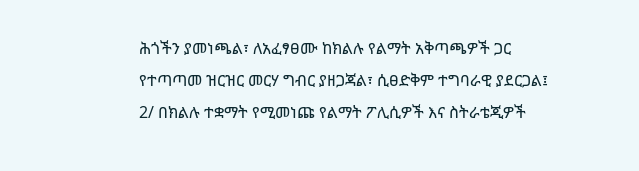ሕጎችን ያመነጫል፣ ለአፈፃፀሙ ከክልሉ የልማት አቅጣጫዎች ጋር
የተጣጣመ ዝርዝር መርሃ ግብር ያዘጋጃል፣ ሲፀድቅም ተግባራዊ ያደርጋል፤
2/ በክልሉ ተቋማት የሚመነጩ የልማት ፖሊሲዎች እና ስትራቴጂዎች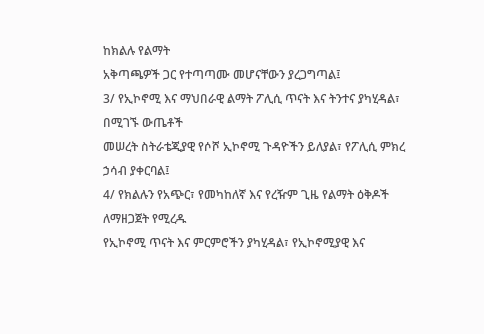ከክልሉ የልማት
አቅጣጫዎች ጋር የተጣጣሙ መሆናቸውን ያረጋግጣል፤
3/ የኢኮኖሚ እና ማህበራዊ ልማት ፖሊሲ ጥናት እና ትንተና ያካሂዳል፣ በሚገኙ ውጤቶች
መሠረት ስትራቴጂያዊ የሶሾ ኢኮኖሚ ጉዳዮችን ይለያል፣ የፖሊሲ ምክረ ኃሳብ ያቀርባል፤
4/ የክልሉን የአጭር፣ የመካከለኛ እና የረዥም ጊዜ የልማት ዕቅዶች ለማዘጋጀት የሚረዱ
የኢኮኖሚ ጥናት እና ምርምሮችን ያካሂዳል፣ የኢኮኖሚያዊ እና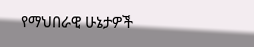የማህበራዊ ሁኔታዎች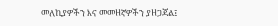መለኪያዎችን እና መመዘኛዎችን ያዘጋጃል፤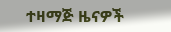ተዛማጅ ዜናዎች